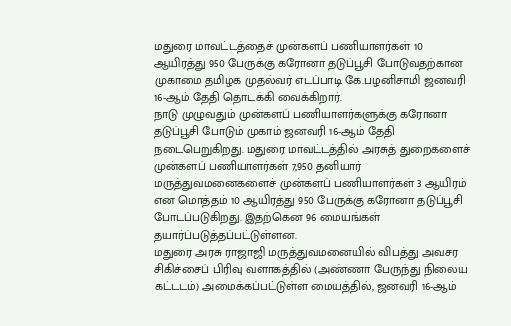மதுரை மாவட்டத்தைச் முன்களப் பணியாளர்கள் 10 ஆயிரத்து 950 பேருக்கு கரோனா தடுப்பூசி போடுவதற்கான முகாமை தமிழக முதல்வர் எடப்பாடி கே.பழனிசாமி ஜனவரி 16-ஆம் தேதி தொடக்கி வைக்கிறார்.
நாடு முழுவதும் முன்களப் பணியாளர்களுக்கு கரோனா தடுப்பூசி போடும் முகாம் ஜனவரி 16-ஆம் தேதி நடைபெறுகிறது. மதுரை மாவட்டத்தில் அரசுத் துறைகளைச் முன்களப் பணியாளர்கள் 7,950 தனியார் மருத்துவமனைகளைச் முன்களப் பணியாளர்கள் 3 ஆயிரம் என மொத்தம் 10 ஆயிரத்து 950 பேருக்கு கரோனா தடுப்பூசி போடப்படுகிறது. இதற்கென 96 மையங்கள் தயார்ப்படுத்தப்பட்டுள்ளன.
மதுரை அரசு ராஜாஜி மருத்துவமனையில் விபத்து அவசர சிகிச்சைப் பிரிவு வளாகத்தில் (அண்ணா பேருந்து நிலைய கட்டடம்) அமைக்கப்பட்டுள்ள மையத்தில், ஜனவரி 16-ஆம்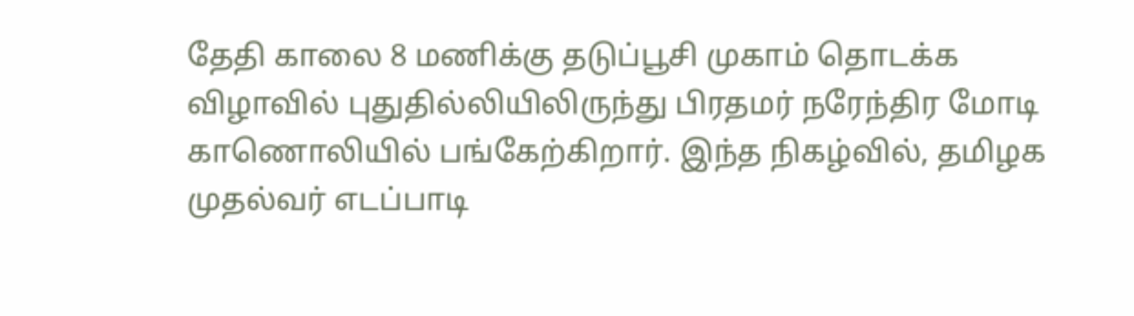தேதி காலை 8 மணிக்கு தடுப்பூசி முகாம் தொடக்க விழாவில் புதுதில்லியிலிருந்து பிரதமர் நரேந்திர மோடி காணொலியில் பங்கேற்கிறார். இந்த நிகழ்வில், தமிழக முதல்வர் எடப்பாடி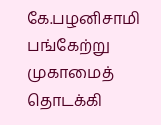கே.பழனிசாமி பங்கேற்று முகாமைத் தொடக்கி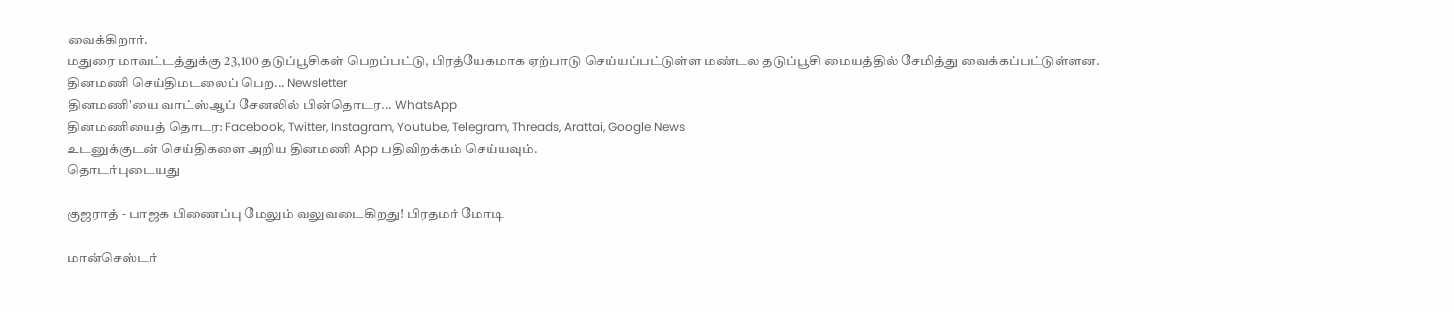வைக்கிறார்.
மதுரை மாவட்டத்துக்கு 23,100 தடுப்பூசிகள் பெறப்பட்டு, பிரத்யேகமாக ஏற்பாடு செய்யப்பட்டுள்ள மண்டல தடுப்பூசி மையத்தில் சேமித்து வைக்கப்பட்டுள்ளன.
தினமணி செய்திமடலைப் பெற... Newsletter
தினமணி'யை வாட்ஸ்ஆப் சேனலில் பின்தொடர... WhatsApp
தினமணியைத் தொடர: Facebook, Twitter, Instagram, Youtube, Telegram, Threads, Arattai, Google News
உடனுக்குடன் செய்திகளை அறிய தினமணி App பதிவிறக்கம் செய்யவும்.
தொடர்புடையது

குஜராத் - பாஜக பிணைப்பு மேலும் வலுவடைகிறது! பிரதமர் மோடி

மான்செஸ்டர்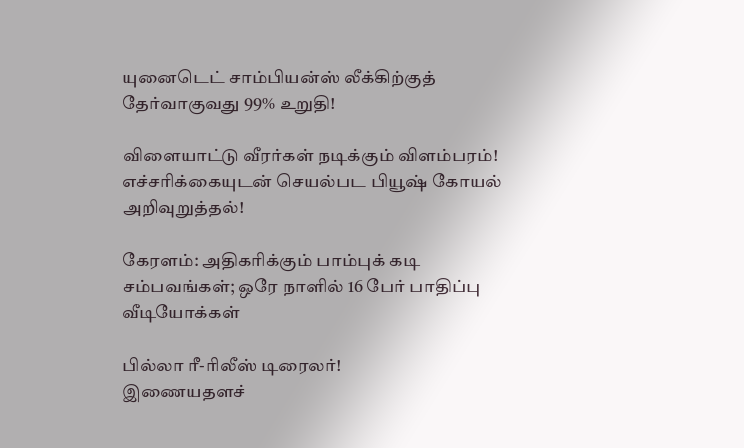யுனைடெட் சாம்பியன்ஸ் லீக்கிற்குத் தேர்வாகுவது 99% உறுதி!

விளையாட்டு வீரர்கள் நடிக்கும் விளம்பரம்! எச்சரிக்கையுடன் செயல்பட பியூஷ் கோயல் அறிவுறுத்தல்!

கேரளம்: அதிகரிக்கும் பாம்புக் கடி சம்பவங்கள்; ஒரே நாளில் 16 பேர் பாதிப்பு
வீடியோக்கள்

பில்லா ரீ-ரிலீஸ் டிரைலர்!
இணையதளச்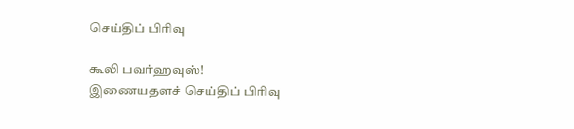செய்திப் பிரிவு

கூலி பவர்ஹவுஸ்!
இணையதளச் செய்திப் பிரிவு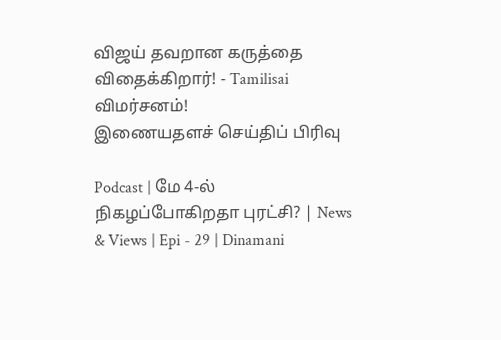விஜய் தவறான கருத்தை விதைக்கிறார்! - Tamilisai விமர்சனம்!
இணையதளச் செய்திப் பிரிவு

Podcast | மே 4-ல் நிகழப்போகிறதா புரட்சி? | News & Views | Epi - 29 | Dinamani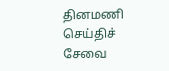தினமணி செய்திச் சேவை